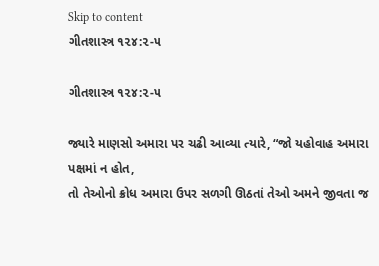Skip to content
ગીતશાસ્ત્ર ૧૨૪:૨-૫

ગીતશાસ્ત્ર ૧૨૪:૨-૫

જ્યારે માણસો અમારા પર ચઢી આવ્યા ત્યારે, “જો યહોવાહ અમારા પક્ષમાં ન હોત,
તો તેઓનો ક્રોધ અમારા ઉપર સળગી ઊઠતાં તેઓ અમને જીવતા જ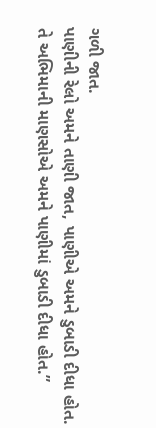ગળી જાત.
પાણીની રેલો અમને તાણી જાત, પાણીએ અમને ડુબાડી દીધા હોત.
તે અભિમાની માણસોએ અમને પાણીમાં ડુબાડી દીધા હોત.”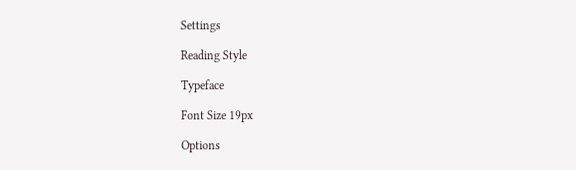Settings

Reading Style

Typeface

Font Size 19px

Options